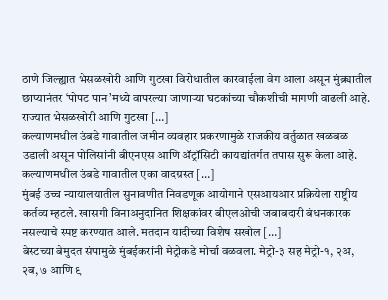ठाणे जिल्ह्यात भेसळखोरी आणि गुटखा विरोधातील कारवाईला वेग आला असून मुंब्र्यातील छाप्यानंतर ‘पोपट पान’मध्ये वापरल्या जाणाऱ्या घटकांच्या चौकशीची मागणी वाढली आहे. राज्यात भेसळखोरी आणि गुटखा […]
कल्याणमधील उंबडे गावातील जमीन व्यवहार प्रकरणामुळे राजकीय वर्तुळात खळबळ उडाली असून पोलिसांनी बीएनएस आणि ॲट्रॉसिटी कायद्यांतर्गत तपास सुरू केला आहे. कल्याणमधील उंबडे गावातील एका वादग्रस्त […]
मुंबई उच्च न्यायालयातील सुनावणीत निवडणूक आयोगाने एसआयआर प्रक्रियेला राष्ट्रीय कर्तव्य म्हटले. खासगी विनाअनुदानित शिक्षकांवर बीएलओची जबाबदारी बंधनकारक नसल्याचे स्पष्ट करण्यात आले. मतदान यादीच्या विशेष सखोल […]
बेस्टच्या बेमुदत संपामुळे मुंबईकरांनी मेट्रोकडे मोर्चा वळवला. मेट्रो-३ सह मेट्रो-१, २अ, २ब, ७ आणि ९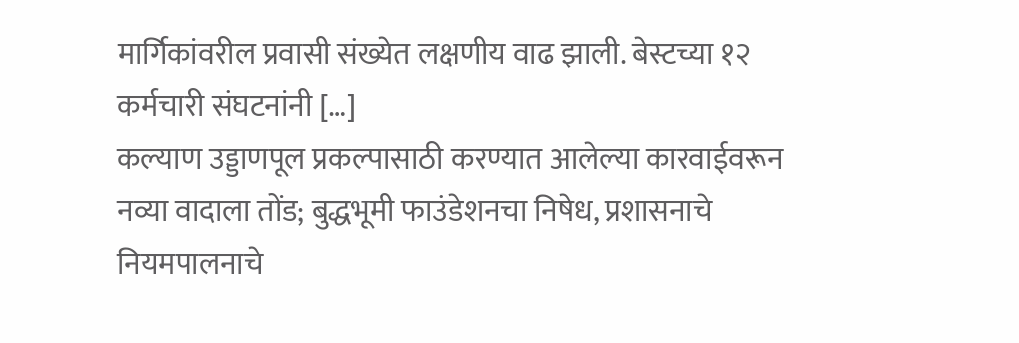मार्गिकांवरील प्रवासी संख्येत लक्षणीय वाढ झाली. बेस्टच्या १२ कर्मचारी संघटनांनी […]
कल्याण उड्डाणपूल प्रकल्पासाठी करण्यात आलेल्या कारवाईवरून नव्या वादाला तोंड; बुद्धभूमी फाउंडेशनचा निषेध, प्रशासनाचे नियमपालनाचे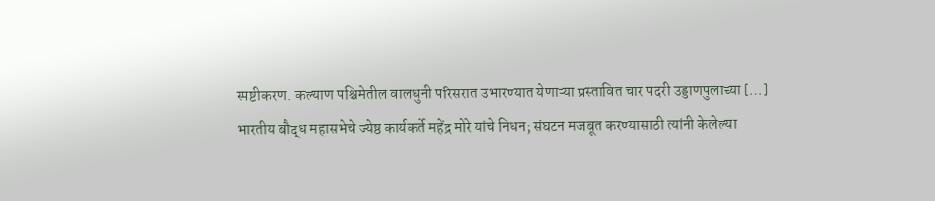स्पष्टीकरण. कल्याण पश्चिमेतील वालधुनी परिसरात उभारण्यात येणाऱ्या प्रस्तावित चार पदरी उड्डाणपुलाच्या […]
भारतीय बौद्ध महासभेचे ज्येष्ठ कार्यकर्ते महेंद्र मोरे यांचे निधन; संघटन मजबूत करण्यासाठी त्यांनी केलेल्या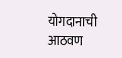योगदानाची आठवण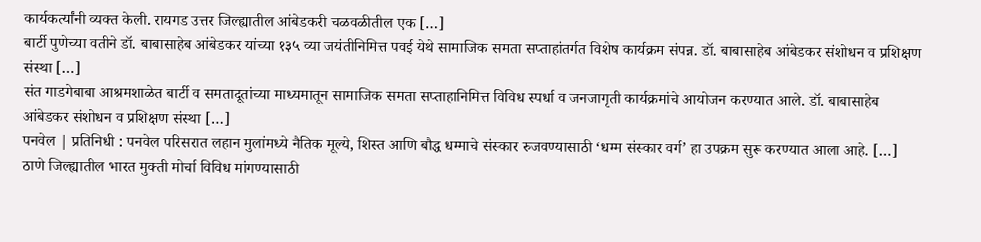कार्यकर्त्यांनी व्यक्त केली. रायगड उत्तर जिल्ह्यातील आंबेडकरी चळवळीतील एक […]
बार्टी पुणेच्या वतीने डॉ. बाबासाहेब आंबेडकर यांच्या १३५ व्या जयंतीनिमित्त पवई येथे सामाजिक समता सप्ताहांतर्गत विशेष कार्यक्रम संपन्न. डॉ. बाबासाहेब आंबेडकर संशोधन व प्रशिक्षण संस्था […]
संत गाडगेबाबा आश्रमशाळेत बार्टी व समतादूतांच्या माध्यमातून सामाजिक समता सप्ताहानिमित्त विविध स्पर्धा व जनजागृती कार्यक्रमांचे आयोजन करण्यात आले. डॉ. बाबासाहेब आंबेडकर संशोधन व प्रशिक्षण संस्था […]
पनवेल | प्रतिनिधी : पनवेल परिसरात लहान मुलांमध्ये नैतिक मूल्ये, शिस्त आणि बौद्ध धम्माचे संस्कार रुजवण्यासाठी ‘धम्म संस्कार वर्ग’ हा उपक्रम सुरू करण्यात आला आहे. […]
ठाणे जिल्ह्यातील भारत मुक्ती मोर्चा विविध मांगण्यासाठी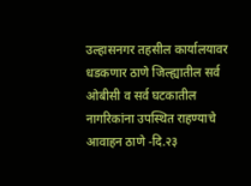उल्हासनगर तहसील कार्यालयावर धडकणार ठाणे जिल्ह्यातील सर्व ओबीसी व सर्व घटकातील नागरिकांना उपस्थित राहण्याचे आवाहन ठाणे -दि.२३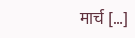मार्च […]